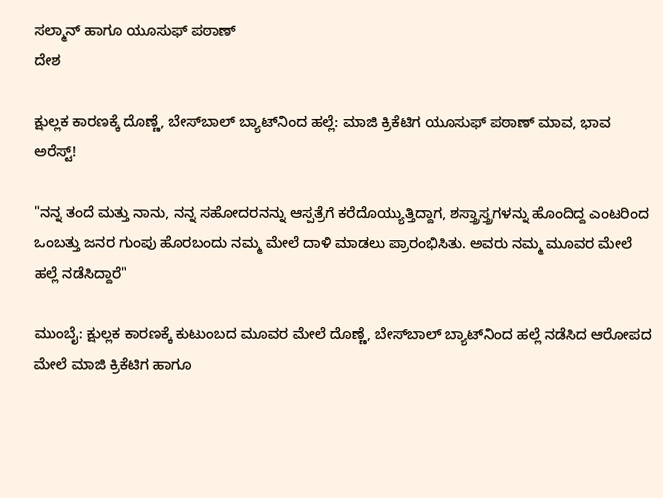ಸಲ್ಮಾನ್ ಹಾಗೂ ಯೂಸುಫ್ ಪಠಾಣ್
ದೇಶ

ಕ್ಷುಲ್ಲಕ ಕಾರಣಕ್ಕೆ ದೊಣ್ಣೆ, ಬೇಸ್‌ಬಾಲ್ ಬ್ಯಾಟ್‌ನಿಂದ ಹಲ್ಲೆ: ಮಾಜಿ ಕ್ರಿಕೆಟಿಗ ಯೂಸುಫ್ ಪಠಾಣ್ ಮಾವ, ಭಾವ ಅರೆಸ್ಟ್!

"ನನ್ನ ತಂದೆ ಮತ್ತು ನಾನು, ನನ್ನ ಸಹೋದರನನ್ನು ಆಸ್ಪತ್ರೆಗೆ ಕರೆದೊಯ್ಯುತ್ತಿದ್ದಾಗ, ಶಸ್ತ್ರಾಸ್ತ್ರಗಳನ್ನು ಹೊಂದಿದ್ದ ಎಂಟರಿಂದ ಒಂಬತ್ತು ಜನರ ಗುಂಪು ಹೊರಬಂದು ನಮ್ಮ ಮೇಲೆ ದಾಳಿ ಮಾಡಲು ಪ್ರಾರಂಭಿಸಿತು. ಅವರು ನಮ್ಮ ಮೂವರ ಮೇಲೆ ಹಲ್ಲೆ ನಡೆಸಿದ್ದಾರೆ"

ಮುಂಬೈ: ಕ್ಷುಲ್ಲಕ ಕಾರಣಕ್ಕೆ ಕುಟುಂಬದ ಮೂವರ ಮೇಲೆ ದೊಣ್ಣೆ, ಬೇಸ್‌ಬಾಲ್ ಬ್ಯಾಟ್‌ನಿಂದ ಹಲ್ಲೆ ನಡೆಸಿದ ಆರೋಪದ ಮೇಲೆ ಮಾಜಿ ಕ್ರಿಕೆಟಿಗ ಹಾಗೂ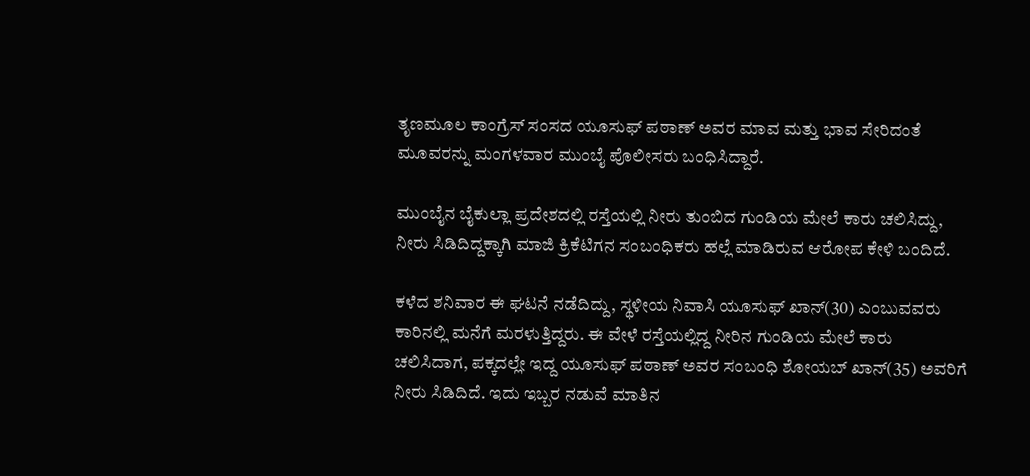ತೃಣಮೂಲ ಕಾಂಗ್ರೆಸ್ ಸಂಸದ ಯೂಸುಫ್ ಪಠಾಣ್ ಅವರ ಮಾವ ಮತ್ತು ಭಾವ ಸೇರಿದಂತೆ ಮೂವರನ್ನು ಮಂಗಳವಾರ ಮುಂಬೈ ಪೊಲೀಸರು ಬಂಧಿಸಿದ್ದಾರೆ.

ಮುಂಬೈನ ಬೈಕುಲ್ಲಾ ಪ್ರದೇಶದಲ್ಲಿ ರಸ್ತೆಯಲ್ಲಿ ನೀರು ತುಂಬಿದ ಗುಂಡಿಯ ಮೇಲೆ ಕಾರು ಚಲಿಸಿದ್ದು, ನೀರು ಸಿಡಿದಿದ್ದಕ್ಕಾಗಿ ಮಾಜಿ ಕ್ರಿಕೆಟಿಗನ ಸಂಬಂಧಿಕರು ಹಲ್ಲೆ ಮಾಡಿರುವ ಆರೋಪ ಕೇಳಿ ಬಂದಿದೆ.

ಕಳೆದ ಶನಿವಾರ ಈ ಘಟನೆ ನಡೆದಿದ್ದು, ಸ್ಥಳೀಯ ನಿವಾಸಿ ಯೂಸುಫ್ ಖಾನ್(30) ಎಂಬುವವರು ಕಾರಿನಲ್ಲಿ ಮನೆಗೆ ಮರಳುತ್ತಿದ್ದರು. ಈ ವೇಳೆ ರಸ್ತೆಯಲ್ಲಿದ್ದ ನೀರಿನ ಗುಂಡಿಯ ಮೇಲೆ ಕಾರು ಚಲಿಸಿದಾಗ, ಪಕ್ಕದಲ್ಲೇ ಇದ್ದ ಯೂಸುಫ್ ಪಠಾಣ್ ಅವರ ಸಂಬಂಧಿ ಶೋಯಬ್ ಖಾನ್(35) ಅವರಿಗೆ ನೀರು ಸಿಡಿದಿದೆ. ಇದು ಇಬ್ಬರ ನಡುವೆ ಮಾತಿನ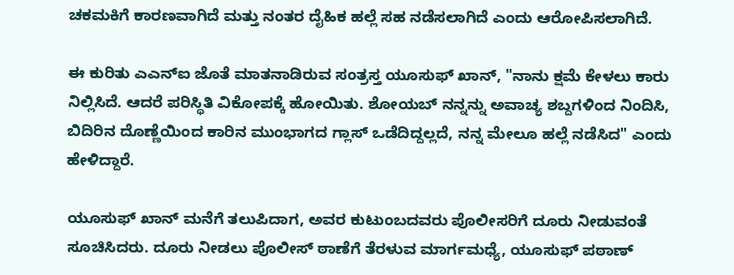ಚಕಮಕಿಗೆ ಕಾರಣವಾಗಿದೆ ಮತ್ತು ನಂತರ ದೈಹಿಕ ಹಲ್ಲೆ ಸಹ ನಡೆಸಲಾಗಿದೆ ಎಂದು ಆರೋಪಿಸಲಾಗಿದೆ.

ಈ ಕುರಿತು ಎಎನ್‌ಐ ಜೊತೆ ಮಾತನಾಡಿರುವ ಸಂತ್ರಸ್ತ ಯೂಸುಫ್ ಖಾನ್, "ನಾನು ಕ್ಷಮೆ ಕೇಳಲು ಕಾರು ನಿಲ್ಲಿಸಿದೆ. ಆದರೆ ಪರಿಸ್ಥಿತಿ ವಿಕೋಪಕ್ಕೆ ಹೋಯಿತು. ಶೋಯಬ್ ನನ್ನನ್ನು ಅವಾಚ್ಯ ಶಬ್ದಗಳಿಂದ ನಿಂದಿಸಿ, ಬಿದಿರಿನ ದೊಣ್ಣೆಯಿಂದ ಕಾರಿನ ಮುಂಭಾಗದ ಗ್ಲಾಸ್ ಒಡೆದಿದ್ದಲ್ಲದೆ, ನನ್ನ ಮೇಲೂ ಹಲ್ಲೆ ನಡೆಸಿದ" ಎಂದು ಹೇಳಿದ್ದಾರೆ.

ಯೂಸುಫ್ ಖಾನ್ ಮನೆಗೆ ತಲುಪಿದಾಗ, ಅವರ ಕುಟುಂಬದವರು ಪೊಲೀಸರಿಗೆ ದೂರು ನೀಡುವಂತೆ ಸೂಚಿಸಿದರು. ದೂರು ನೀಡಲು ಪೊಲೀಸ್ ಠಾಣೆಗೆ ತೆರಳುವ ಮಾರ್ಗಮಧ್ಯೆ, ಯೂಸುಫ್ ಪಠಾಣ್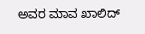ಅವರ ಮಾವ ಖಾಲಿದ್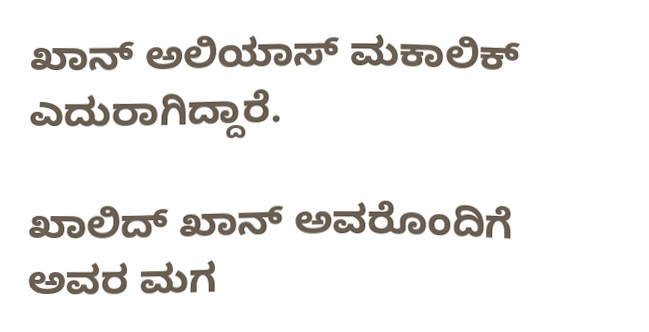ಖಾನ್ ಅಲಿಯಾಸ್ ಮಕಾಲಿಕ್ ಎದುರಾಗಿದ್ದಾರೆ.

ಖಾಲಿದ್ ಖಾನ್ ಅವರೊಂದಿಗೆ ಅವರ ಮಗ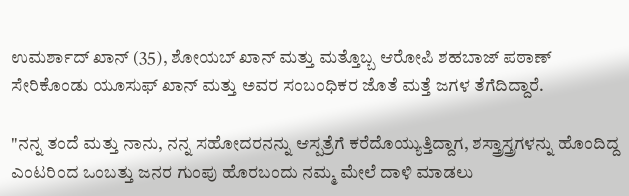ಉಮರ್ಶಾದ್ ಖಾನ್ (35), ಶೋಯಬ್ ಖಾನ್ ಮತ್ತು ಮತ್ತೊಬ್ಬ ಆರೋಪಿ ಶಹಬಾಜ್ ಪಠಾಣ್ ಸೇರಿಕೊಂಡು ಯೂಸುಫ್ ಖಾನ್ ಮತ್ತು ಅವರ ಸಂಬಂಧಿಕರ ಜೊತೆ ಮತ್ತೆ ಜಗಳ ತೆಗೆದಿದ್ದಾರೆ.

"ನನ್ನ ತಂದೆ ಮತ್ತು ನಾನು, ನನ್ನ ಸಹೋದರನನ್ನು ಆಸ್ಪತ್ರೆಗೆ ಕರೆದೊಯ್ಯುತ್ತಿದ್ದಾಗ, ಶಸ್ತ್ರಾಸ್ತ್ರಗಳನ್ನು ಹೊಂದಿದ್ದ ಎಂಟರಿಂದ ಒಂಬತ್ತು ಜನರ ಗುಂಪು ಹೊರಬಂದು ನಮ್ಮ ಮೇಲೆ ದಾಳಿ ಮಾಡಲು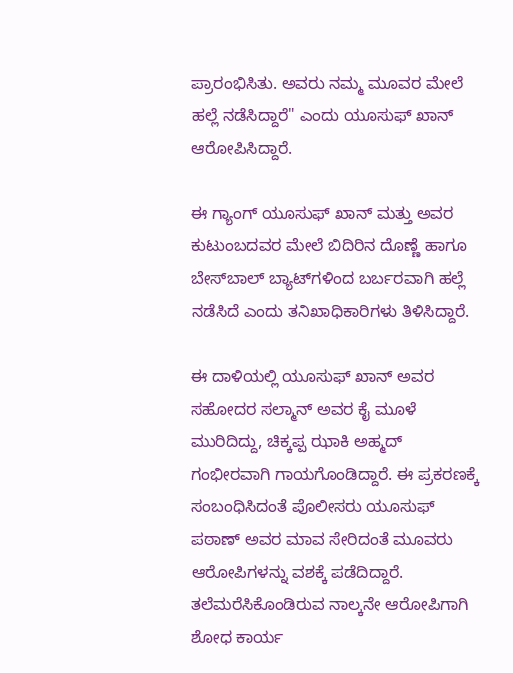ಪ್ರಾರಂಭಿಸಿತು. ಅವರು ನಮ್ಮ ಮೂವರ ಮೇಲೆ ಹಲ್ಲೆ ನಡೆಸಿದ್ದಾರೆ" ಎಂದು ಯೂಸುಫ್ ಖಾನ್ ಆರೋಪಿಸಿದ್ದಾರೆ.

ಈ ಗ್ಯಾಂಗ್ ಯೂಸುಫ್ ಖಾನ್ ಮತ್ತು ಅವರ ಕುಟುಂಬದವರ ಮೇಲೆ ಬಿದಿರಿನ ದೊಣ್ಣೆ ಹಾಗೂ ಬೇಸ್‌ಬಾಲ್ ಬ್ಯಾಟ್‌ಗಳಿಂದ ಬರ್ಬರವಾಗಿ ಹಲ್ಲೆ ನಡೆಸಿದೆ ಎಂದು ತನಿಖಾಧಿಕಾರಿಗಳು ತಿಳಿಸಿದ್ದಾರೆ.

ಈ ದಾಳಿಯಲ್ಲಿ ಯೂಸುಫ್ ಖಾನ್ ಅವರ ಸಹೋದರ ಸಲ್ಮಾನ್ ಅವರ ಕೈ ಮೂಳೆ ಮುರಿದಿದ್ದು, ಚಿಕ್ಕಪ್ಪ ಝಾಕಿ ಅಹ್ಮದ್ ಗಂಭೀರವಾಗಿ ಗಾಯಗೊಂಡಿದ್ದಾರೆ. ಈ ಪ್ರಕರಣಕ್ಕೆ ಸಂಬಂಧಿಸಿದಂತೆ ಪೊಲೀಸರು ಯೂಸುಫ್ ಪಠಾಣ್ ಅವರ ಮಾವ ಸೇರಿದಂತೆ ಮೂವರು ಆರೋಪಿಗಳನ್ನು ವಶಕ್ಕೆ ಪಡೆದಿದ್ದಾರೆ. ತಲೆಮರೆಸಿಕೊಂಡಿರುವ ನಾಲ್ಕನೇ ಆರೋಪಿಗಾಗಿ ಶೋಧ ಕಾರ್ಯ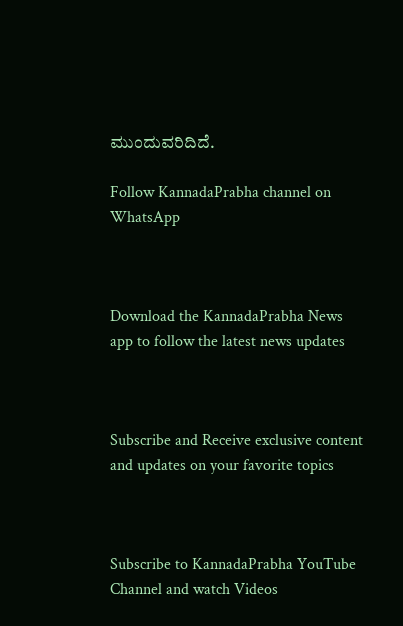ಮುಂದುವರಿದಿದೆ.

Follow KannadaPrabha channel on WhatsApp



Download the KannadaPrabha News app to follow the latest news updates



Subscribe and Receive exclusive content and updates on your favorite topics



Subscribe to KannadaPrabha YouTube Channel and watch Videos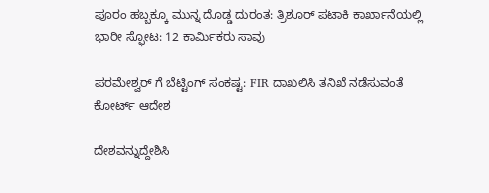ಪೂರಂ ಹಬ್ಬಕ್ಕೂ ಮುನ್ನ ದೊಡ್ಡ ದುರಂತ: ತ್ರಿಶೂರ್‌ ಪಟಾಕಿ ಕಾರ್ಖಾನೆಯಲ್ಲಿ ಭಾರೀ ಸ್ಫೋಟ: 12 ಕಾರ್ಮಿಕರು ಸಾವು

ಪರಮೇಶ್ವರ್ ಗೆ ಬೆಟ್ಟಿಂಗ್ ಸಂಕಷ್ಟ: FIR ದಾಖಲಿಸಿ ತನಿಖೆ ನಡೆಸುವಂತೆ ಕೋರ್ಟ್ ಆದೇಶ

ದೇಶವನ್ನುದ್ದೇಶಿಸಿ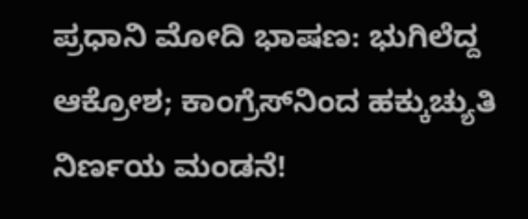ಪ್ರಧಾನಿ ಮೋದಿ ಭಾಷಣ: ಭುಗಿಲೆದ್ದ ಆಕ್ರೋಶ; ಕಾಂಗ್ರೆಸ್‌ನಿಂದ ಹಕ್ಕುಚ್ಯುತಿ ನಿರ್ಣಯ ಮಂಡನೆ!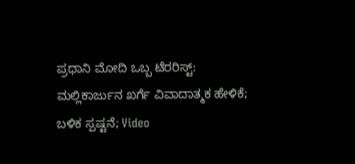ಪ್ರಧಾನಿ ಮೋದಿ ಒಬ್ಬ ಟೆರರಿಸ್ಟ್‌: ಮಲ್ಲಿಕಾರ್ಜುನ ಖರ್ಗೆ ವಿವಾದಾತ್ಮಕ ಹೇಳಿಕೆ; ಬಳಿಕ ಸ್ಪಷ್ಟನೆ; Video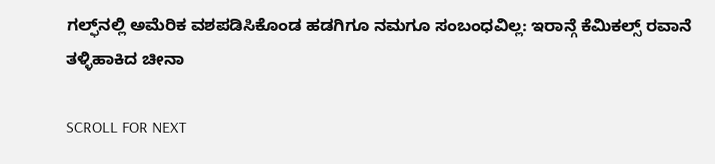ಗಲ್ಫ್‌ನಲ್ಲಿ ಅಮೆರಿಕ ವಶಪಡಿಸಿಕೊಂಡ ಹಡಗಿಗೂ ನಮಗೂ ಸಂಬಂಧವಿಲ್ಲ: ಇರಾನ್ಗೆ ಕೆಮಿಕಲ್ಸ್ ರವಾನೆ ತಳ್ಳಿಹಾಕಿದ ಚೀನಾ

SCROLL FOR NEXT